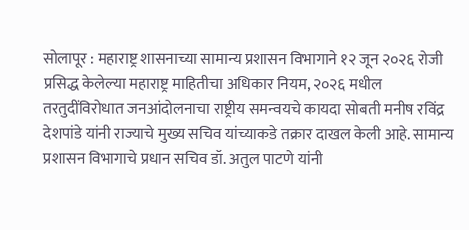सोलापूर : महाराष्ट्र शासनाच्या सामान्य प्रशासन विभागाने १२ जून २०२६ रोजी प्रसिद्ध केलेल्या महाराष्ट्र माहितीचा अधिकार नियम, २०२६ मधील तरतुदींविरोधात जनआंदोलनाचा राष्ट्रीय समन्वयचे कायदा सोबती मनीष रविंद्र देशपांडे यांनी राज्याचे मुख्य सचिव यांच्याकडे तक्रार दाखल केली आहे. सामान्य प्रशासन विभागाचे प्रधान सचिव डॉ. अतुल पाटणे यांनी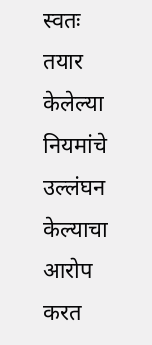स्वतः तयार केलेल्या नियमांचे उल्लंघन केल्याचा आरोप करत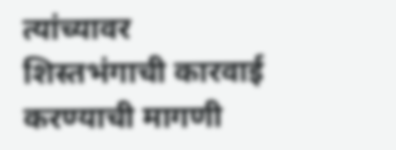त्यांच्यावर शिस्तभंगाची कारवाई करण्याची मागणी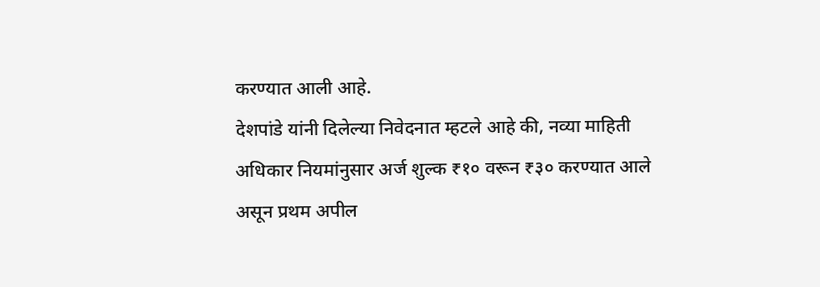करण्यात आली आहे.
देशपांडे यांनी दिलेल्या निवेदनात म्हटले आहे की, नव्या माहिती अधिकार नियमांनुसार अर्ज शुल्क ₹१० वरून ₹३० करण्यात आले असून प्रथम अपील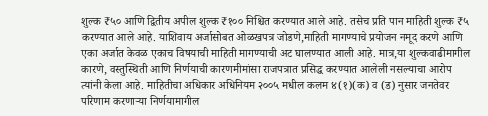शुल्क ₹५० आणि द्वितीय अपील शुल्क ₹१०० निश्चित करण्यात आले आहे. तसेच प्रति पान माहिती शुल्क ₹५ करण्यात आले आहे. याशिवाय अर्जासोबत ओळखपत्र जोडणे,माहिती मागण्याचे प्रयोजन नमूद करणे आणि एका अर्जात केवळ एकाच विषयाची माहिती मागण्याची अट घालण्यात आली आहे. मात्र,या शुल्कवाढीमागील कारणे, वस्तुस्थिती आणि निर्णयाची कारणमीमांसा राजपत्रात प्रसिद्ध करण्यात आलेली नसल्याचा आरोप त्यांनी केला आहे. माहितीचा अधिकार अधिनियम २००५ मधील कलम ४(१)(क) व (ड) नुसार जनतेवर परिणाम करणाऱ्या निर्णयामागील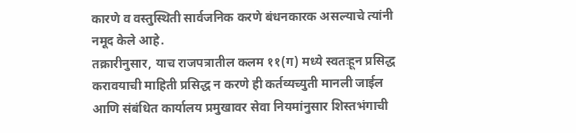कारणे व वस्तुस्थिती सार्वजनिक करणे बंधनकारक असल्याचे त्यांनी नमूद केले आहे.
तक्रारीनुसार, याच राजपत्रातील कलम ११(ग) मध्ये स्वतःहून प्रसिद्ध करावयाची माहिती प्रसिद्ध न करणे ही कर्तव्यच्युती मानली जाईल आणि संबंधित कार्यालय प्रमुखावर सेवा नियमांनुसार शिस्तभंगाची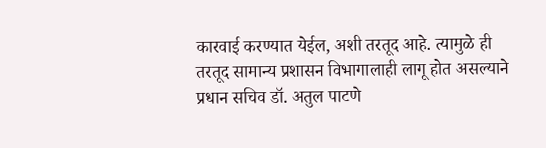कारवाई करण्यात येईल, अशी तरतूद आहे. त्यामुळे ही तरतूद सामान्य प्रशासन विभागालाही लागू होत असल्याने प्रधान सचिव डॉ. अतुल पाटणे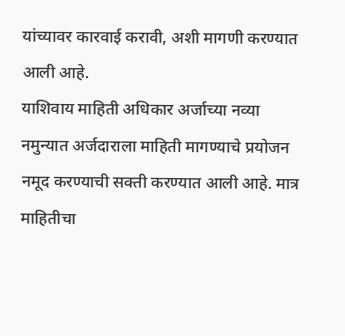यांच्यावर कारवाई करावी, अशी मागणी करण्यात आली आहे.
याशिवाय माहिती अधिकार अर्जाच्या नव्या नमुन्यात अर्जदाराला माहिती मागण्याचे प्रयोजन नमूद करण्याची सक्ती करण्यात आली आहे. मात्र माहितीचा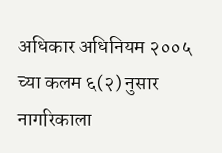अधिकार अधिनियम २००५ च्या कलम ६(२) नुसार नागरिकाला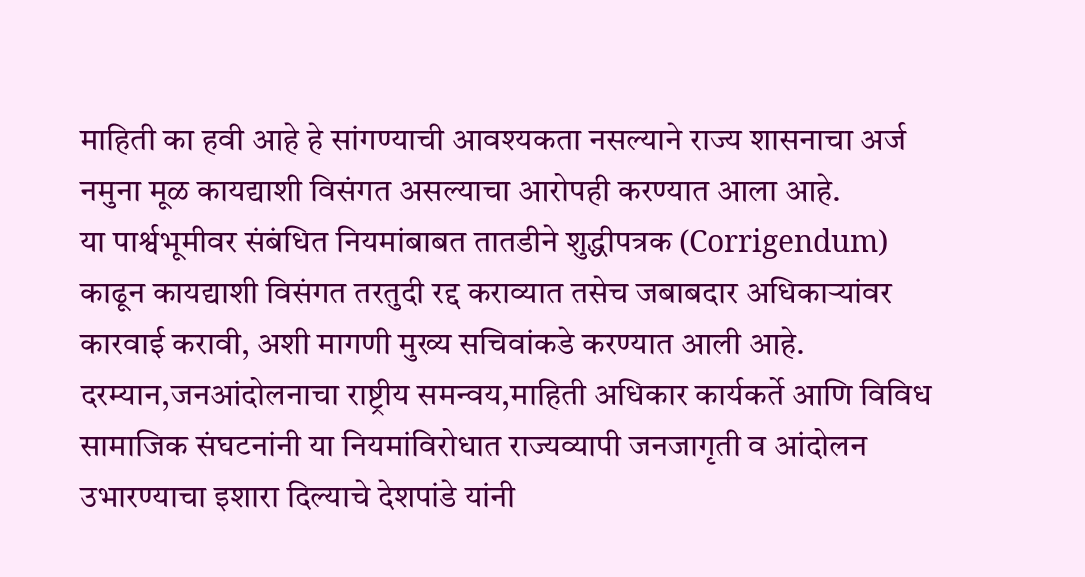माहिती का हवी आहे हे सांगण्याची आवश्यकता नसल्याने राज्य शासनाचा अर्ज नमुना मूळ कायद्याशी विसंगत असल्याचा आरोपही करण्यात आला आहे.
या पार्श्वभूमीवर संबंधित नियमांबाबत तातडीने शुद्धीपत्रक (Corrigendum) काढून कायद्याशी विसंगत तरतुदी रद्द कराव्यात तसेच जबाबदार अधिकाऱ्यांवर कारवाई करावी, अशी मागणी मुख्य सचिवांकडे करण्यात आली आहे.
दरम्यान,जनआंदोलनाचा राष्ट्रीय समन्वय,माहिती अधिकार कार्यकर्ते आणि विविध सामाजिक संघटनांनी या नियमांविरोधात राज्यव्यापी जनजागृती व आंदोलन उभारण्याचा इशारा दिल्याचे देशपांडे यांनी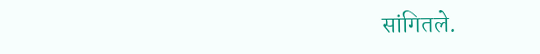सांगितले.